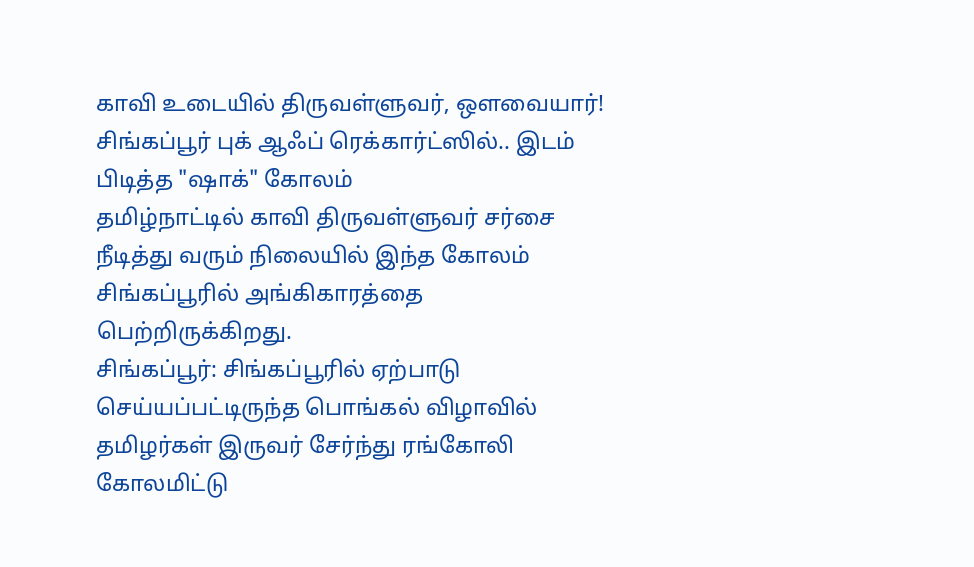காவி உடையில் திருவள்ளுவர், ஔவையார்! சிங்கப்பூர் புக் ஆஃப் ரெக்கார்ட்ஸில்.. இடம் பிடித்த "ஷாக்" கோலம்
தமிழ்நாட்டில் காவி திருவள்ளுவர் சர்சை நீடித்து வரும் நிலையில் இந்த கோலம் சிங்கப்பூரில் அங்கிகாரத்தை பெற்றிருக்கிறது.
சிங்கப்பூர்: சிங்கப்பூரில் ஏற்பாடு செய்யப்பட்டிருந்த பொங்கல் விழாவில் தமிழர்கள் இருவர் சேர்ந்து ரங்கோலி கோலமிட்டு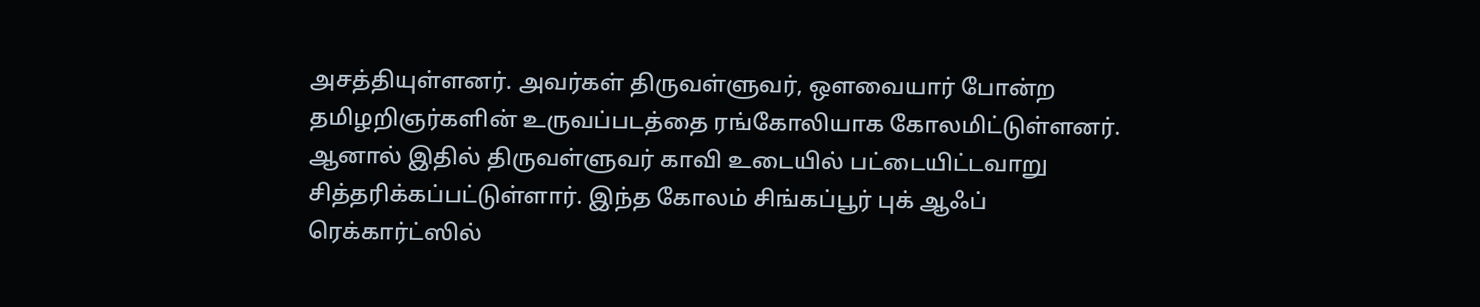அசத்தியுள்ளனர். அவர்கள் திருவள்ளுவர், ஔவையார் போன்ற தமிழறிஞர்களின் உருவப்படத்தை ரங்கோலியாக கோலமிட்டுள்ளனர். ஆனால் இதில் திருவள்ளுவர் காவி உடையில் பட்டையிட்டவாறு சித்தரிக்கப்பட்டுள்ளார். இந்த கோலம் சிங்கப்பூர் புக் ஆஃப் ரெக்கார்ட்ஸில்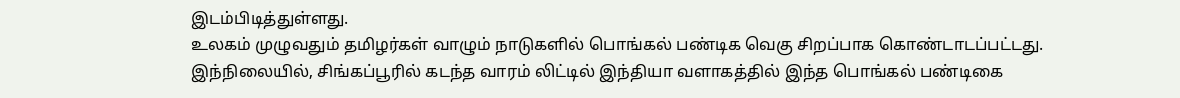இடம்பிடித்துள்ளது.
உலகம் முழுவதும் தமிழர்கள் வாழும் நாடுகளில் பொங்கல் பண்டிக வெகு சிறப்பாக கொண்டாடப்பட்டது. இந்நிலையில், சிங்கப்பூரில் கடந்த வாரம் லிட்டில் இந்தியா வளாகத்தில் இந்த பொங்கல் பண்டிகை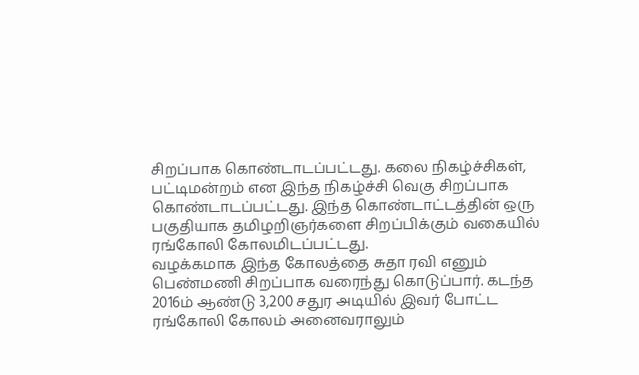சிறப்பாக கொண்டாடப்பட்டது. கலை நிகழ்ச்சிகள், பட்டிமன்றம் என இந்த நிகழ்ச்சி வெகு சிறப்பாக கொண்டாடப்பட்டது. இந்த கொண்டாட்டத்தின் ஒரு பகுதியாக தமிழறிஞர்களை சிறப்பிக்கும் வகையில் ரங்கோலி கோலமிடப்பட்டது.
வழக்கமாக இந்த கோலத்தை சுதா ரவி எனும் பெண்மணி சிறப்பாக வரைந்து கொடுப்பார். கடந்த 2016ம் ஆண்டு 3,200 சதுர அடியில் இவர் போட்ட ரங்கோலி கோலம் அனைவராலும்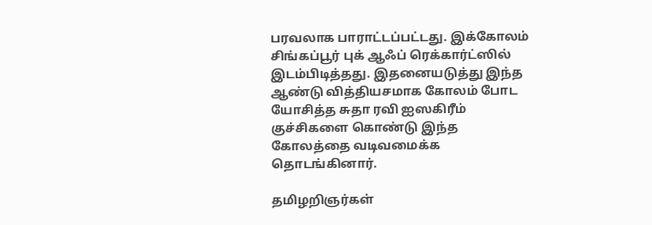பரவலாக பாராட்டப்பட்டது. இக்கோலம் சிங்கப்பூர் புக் ஆஃப் ரெக்கார்ட்ஸில் இடம்பிடித்தது. இதனையடுத்து இந்த ஆண்டு வித்தியசமாக கோலம் போட யோசித்த சுதா ரவி ஐஸகிரீம் குச்சிகளை கொண்டு இந்த கோலத்தை வடிவமைக்க தொடங்கினார்.

தமிழறிஞர்கள்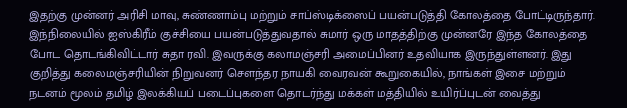இதற்கு முன்னர் அரிசி மாவு, சுண்ணாம்பு மற்றும் சாப்ஸ்டிக்ஸைப் பயன்படுத்தி கோலத்தை போட்டிருந்தார். இந்நிலையில் ஐஸ்கிரீம் குச்சியை பயன்படுத்துவதால் சுமார் ஒரு மாதத்திற்கு முன்னரே இந்த கோலத்தை போட தொடங்கிவிட்டார் சுதா ரவி. இவருக்கு கலாமஞ்சரி அமைப்பினர் உதவியாக இருந்துள்ளனர். இது குறித்து கலைமஞ்சரியின் நிறுவனர் சௌந்தர நாயகி வைரவன் கூறுகையில், நாங்கள் இசை மற்றும் நடனம் மூலம் தமிழ் இலக்கியப் படைப்புகளை தொடர்ந்து மக்கள் மத்தியில் உயிர்ப்புடன் வைத்து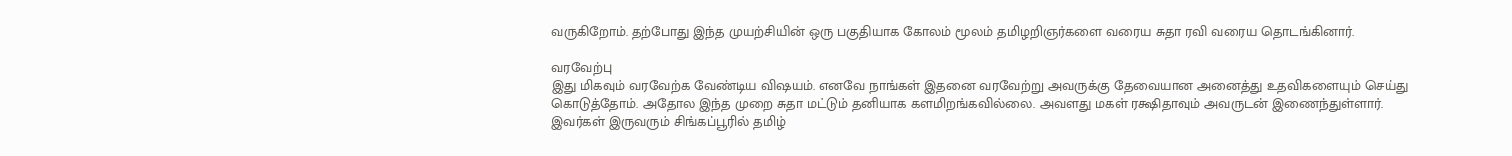வருகிறோம். தற்போது இந்த முயற்சியின் ஒரு பகுதியாக கோலம் மூலம் தமிழறிஞர்களை வரைய சுதா ரவி வரைய தொடங்கினார்.

வரவேற்பு
இது மிகவும் வரவேற்க வேண்டிய விஷயம். எனவே நாங்கள் இதனை வரவேற்று அவருக்கு தேவையான அனைத்து உதவிகளையும் செய்து கொடுத்தோம். அதோல இந்த முறை சுதா மட்டும் தனியாக களமிறங்கவில்லை. அவளது மகள் ரக்ஷிதாவும் அவருடன் இணைந்துள்ளார். இவர்கள் இருவரும் சிங்கப்பூரில் தமிழ்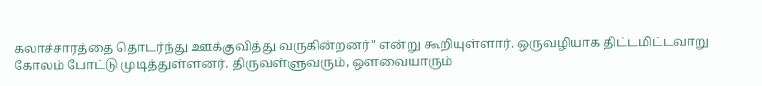கலாச்சாரத்தை தொடர்ந்து ஊக்குவித்து வருகின்றனர்" என்று கூறியுள்ளார். ஒருவழியாக திட்டமிட்டவாறு கோலம் போட்டு முடித்துள்ளனர். திருவள்ளுவரும், ஔவையாரும்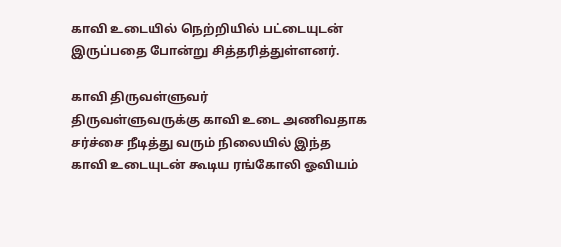காவி உடையில் நெற்றியில் பட்டையுடன் இருப்பதை போன்று சித்தரித்துள்ளனர்.

காவி திருவள்ளுவர்
திருவள்ளுவருக்கு காவி உடை அணிவதாக சர்ச்சை நீடித்து வரும் நிலையில் இந்த காவி உடையுடன் கூடிய ரங்கோலி ஓவியம்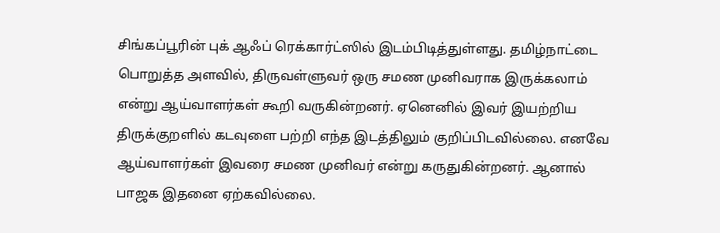சிங்கப்பூரின் புக் ஆஃப் ரெக்கார்ட்ஸில் இடம்பிடித்துள்ளது. தமிழ்நாட்டை பொறுத்த அளவில், திருவள்ளுவர் ஒரு சமண முனிவராக இருக்கலாம் என்று ஆய்வாளர்கள் கூறி வருகின்றனர். ஏனெனில் இவர் இயற்றிய திருக்குறளில் கடவுளை பற்றி எந்த இடத்திலும் குறிப்பிடவில்லை. எனவே ஆய்வாளர்கள் இவரை சமண முனிவர் என்று கருதுகின்றனர். ஆனால் பாஜக இதனை ஏற்கவில்லை.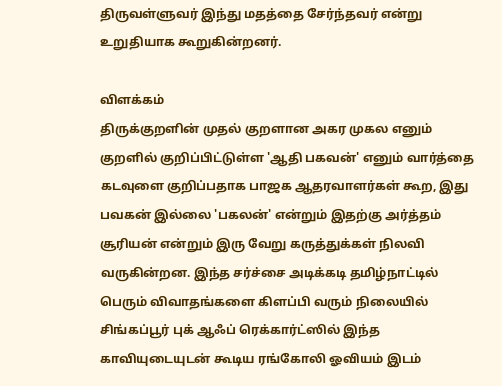திருவள்ளுவர் இந்து மதத்தை சேர்ந்தவர் என்று உறுதியாக கூறுகின்றனர்.

விளக்கம்
திருக்குறளின் முதல் குறளான அகர முகல எனும் குறளில் குறிப்பிட்டுள்ள 'ஆதி பகவன்' எனும் வார்த்தை கடவுளை குறிப்பதாக பாஜக ஆதரவாளர்கள் கூற, இது பவகன் இல்லை 'பகலன்' என்றும் இதற்கு அர்த்தம் சூரியன் என்றும் இரு வேறு கருத்துக்கள் நிலவி வருகின்றன. இந்த சர்ச்சை அடிக்கடி தமிழ்நாட்டில் பெரும் விவாதங்களை கிளப்பி வரும் நிலையில் சிங்கப்பூர் புக் ஆஃப் ரெக்கார்ட்ஸில் இந்த காவியுடையுடன் கூடிய ரங்கோலி ஓவியம் இடம்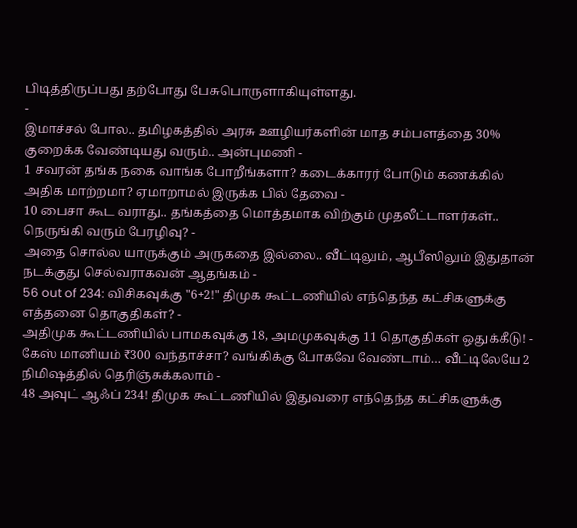பிடித்திருப்பது தற்போது பேசுபொருளாகியுள்ளது.
-
இமாச்சல் போல.. தமிழகத்தில் அரசு ஊழியர்களின் மாத சம்பளத்தை 30% குறைக்க வேண்டியது வரும்.. அன்புமணி -
1 சவரன் தங்க நகை வாங்க போறீங்களா? கடைக்காரர் போடும் கணக்கில் அதிக மாற்றமா? ஏமாறாமல் இருக்க பில் தேவை -
10 பைசா கூட வராது.. தங்கத்தை மொத்தமாக விற்கும் முதலீட்டாளர்கள்.. நெருங்கி வரும் பேரழிவு? -
அதை சொல்ல யாருக்கும் அருகதை இல்லை.. வீட்டிலும், ஆபீஸிலும் இதுதான் நடக்குது செல்வராகவன் ஆதங்கம் -
56 out of 234: விசிகவுக்கு "6+2!" திமுக கூட்டணியில் எந்தெந்த கட்சிகளுக்கு எத்தனை தொகுதிகள்? -
அதிமுக கூட்டணியில் பாமகவுக்கு 18, அமமுகவுக்கு 11 தொகுதிகள் ஒதுக்கீடு! -
கேஸ் மானியம் ₹300 வந்தாச்சா? வங்கிக்கு போகவே வேண்டாம்… வீட்டிலேயே 2 நிமிஷத்தில் தெரிஞ்சுக்கலாம் -
48 அவுட் ஆஃப் 234! திமுக கூட்டணியில் இதுவரை எந்தெந்த கட்சிகளுக்கு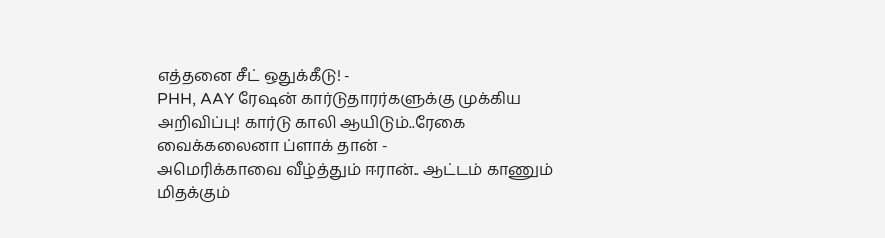எத்தனை சீட் ஒதுக்கீடு! -
PHH, AAY ரேஷன் கார்டுதாரர்களுக்கு முக்கிய அறிவிப்பு! கார்டு காலி ஆயிடும்..ரேகை வைக்கலைனா ப்ளாக் தான் -
அமெரிக்காவை வீழ்த்தும் ஈரான்.. ஆட்டம் காணும் மிதக்கும்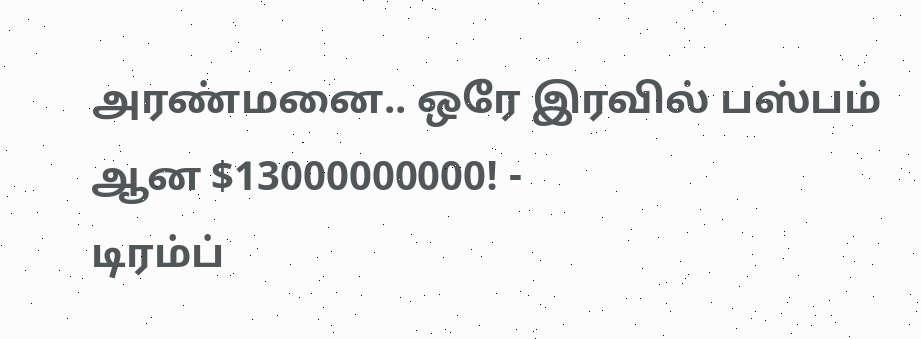அரண்மனை.. ஒரே இரவில் பஸ்பம் ஆன $13000000000! -
டிரம்ப்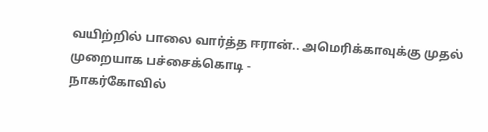வயிற்றில் பாலை வார்த்த ஈரான்.. அமெரிக்காவுக்கு முதல் முறையாக பச்சைக்கொடி -
நாகர்கோவில்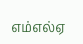எம்எல்ஏ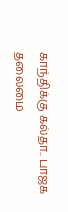காந்திக்கு கல்தா.. பாஜக தலைமை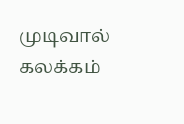முடிவால் கலக்கம்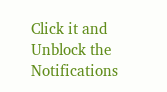Click it and Unblock the Notifications